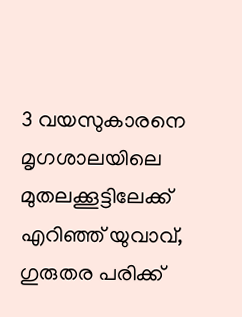3 വയസുകാരനെ മൃഗശാലയിലെ മുതലക്കൂട്ടിലേക്ക് എറിഞ്ഞ് യുവാവ്, ഗുരുതര പരിക്ക്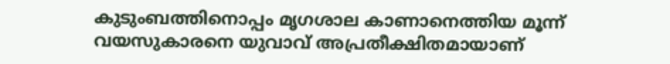കുടുംബത്തിനൊപ്പം മൃഗശാല കാണാനെത്തിയ മൂന്ന് വയസുകാരനെ യുവാവ് അപ്രതീക്ഷിതമായാണ്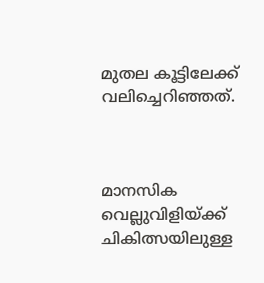മുതല കൂട്ടിലേക്ക് വലിച്ചെറിഞ്ഞത്.



മാനസിക വെല്ലുവിളിയ്ക്ക് ചികിത്സയിലുള്ള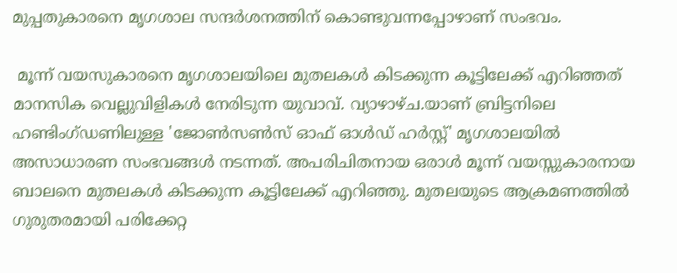മുപ്പതുകാരനെ മൃഗശാല സന്ദര്‍ശനത്തിന് കൊണ്ടുവന്നപ്പോഴാണ് സംഭവം.

 മൂന്ന് വയസുകാരനെ മൃഗശാലയിലെ മുതലകള്‍ കിടക്കുന്ന കൂട്ടിലേക്ക് എറിഞ്ഞത് മാനസിക വെല്ലുവിളികള്‍ നേരിടുന്ന യുവാവ്. വ്യാഴാഴ്ച.യാണ് ബ്രിട്ടനിലെ ഹണ്ടിംഗ്ഡണിലുള്ള 'ജോണ്‍സണ്‍സ് ഓഫ് ഓള്‍ഡ് ഹര്‍സ്റ്റ്' മൃഗശാലയില്‍ അസാധാരണ സംഭവങ്ങള്‍ നടന്നത്. അപരിചിതനായ ഒരാള്‍ മൂന്ന് വയസ്സുകാരനായ ബാലനെ മുതലകള്‍ കിടക്കുന്ന കൂട്ടിലേക്ക് എറിഞ്ഞു. മുതലയുടെ ആക്രമണത്തില്‍ ഗുരുതരമായി പരിക്കേറ്റ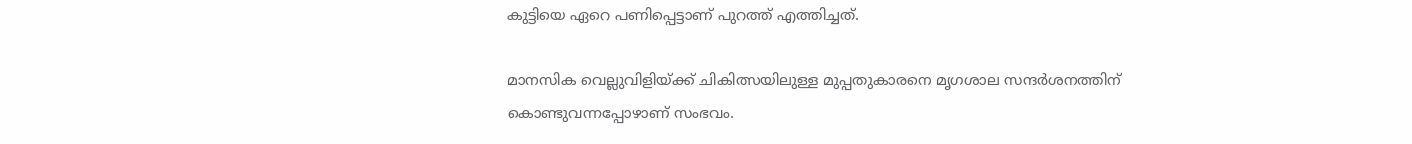കുട്ടിയെ ഏറെ പണിപ്പെട്ടാണ് പുറത്ത് എത്തിച്ചത്.

മാനസിക വെല്ലുവിളിയ്ക്ക് ചികിത്സയിലുള്ള മുപ്പതുകാരനെ മൃഗശാല സന്ദര്‍ശനത്തിന് കൊണ്ടുവന്നപ്പോഴാണ് സംഭവം.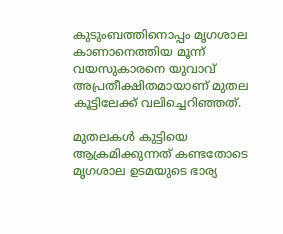കുടുംബത്തിനൊപ്പം മൃഗശാല കാണാനെത്തിയ മൂന്ന് വയസുകാരനെ യുവാവ് അപ്രതീക്ഷിതമായാണ് മുതല കൂട്ടിലേക്ക് വലിച്ചെറിഞ്ഞത്.

മുതലകള്‍ കുട്ടിയെ ആക്രമിക്കുന്നത് കണ്ടതോടെ മൃഗശാല ഉടമയുടെ ഭാര്യ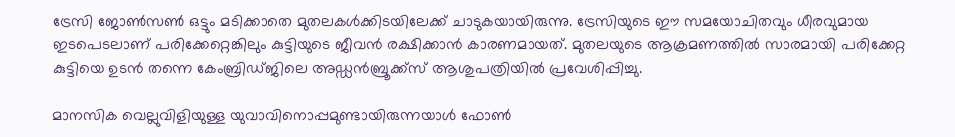ട്രേസി ജോണ്‍സണ്‍ ഒട്ടും മടിക്കാതെ മുതലകള്‍ക്കിടയിലേക്ക് ചാടുകയായിരുന്നു. ട്രേസിയുടെ ഈ സമയോചിതവും ധീരവുമായ ഇടപെടലാണ് പരിക്കേറ്റെങ്കിലും കുട്ടിയുടെ ജീവന്‍ രക്ഷിക്കാന്‍ കാരണമായത്. മുതലയുടെ ആക്രമണത്തില്‍ സാരമായി പരിക്കേറ്റ കുട്ടിയെ ഉടന്‍ തന്നെ കേംബ്രിഡ്ജിലെ അഡ്ഡന്‍ബ്രൂക്ക്‌സ് ആശുപത്രിയില്‍ പ്രവേശിപ്പിച്ചു.

മാനസിക വെല്ലുവിളിയുള്ള യുവാവിനൊപ്പമുണ്ടായിരുന്നയാള്‍ ഫോണ്‍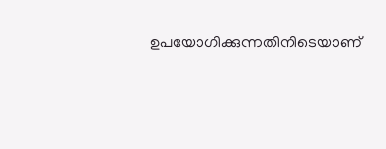ഉപയോഗിക്കുന്നതിനിടെയാണ്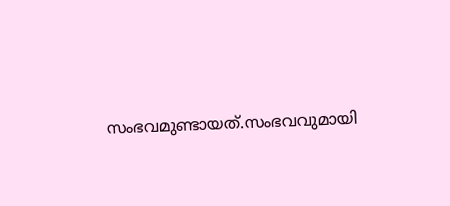സംഭവമുണ്ടായത്.സംഭവവുമായി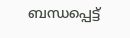ബന്ധപ്പെട്ട്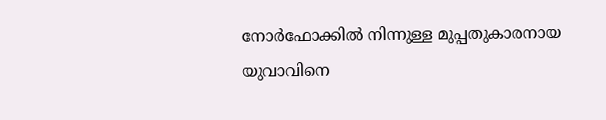നോര്‍ഫോക്കില്‍ നിന്നുള്ള മുപ്പതുകാരനായ യുവാവിനെ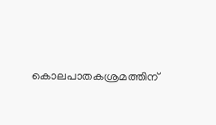കൊലപാതകശ്രമത്തിന്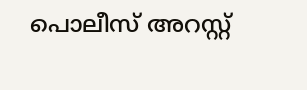പൊലീസ് അറസ്റ്റ്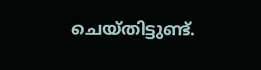ചെയ്തിട്ടുണ്ട്.